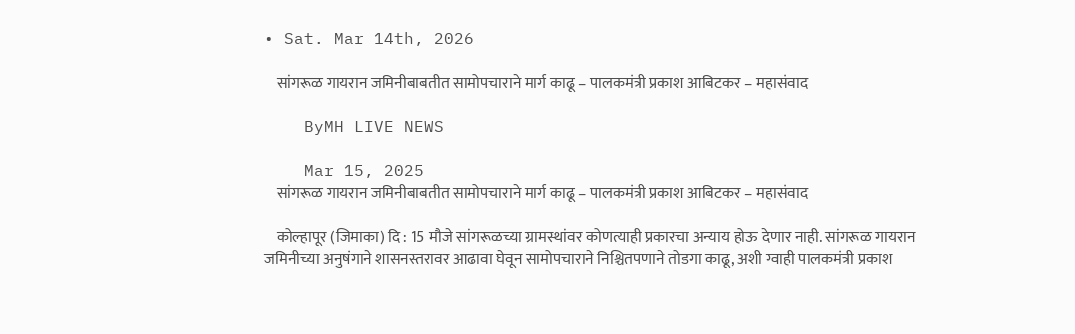• Sat. Mar 14th, 2026

    सांगरूळ गायरान जमिनीबाबतीत सामोपचाराने मार्ग काढू – पालकमंत्री प्रकाश आबिटकर – महासंवाद

    ByMH LIVE NEWS

    Mar 15, 2025
    सांगरूळ गायरान जमिनीबाबतीत सामोपचाराने मार्ग काढू – पालकमंत्री प्रकाश आबिटकर – महासंवाद

    कोल्हापूर (जिमाका) दि : 15 मौजे सांगरूळच्या ग्रामस्थांवर कोणत्याही प्रकारचा अन्याय होऊ देणार नाही. सांगरूळ गायरान जमिनीच्या अनुषंगाने शासनस्तरावर आढावा घेवून सामोपचाराने निश्चितपणाने तोडगा काढू, अशी ग्वाही पालकमंत्री प्रकाश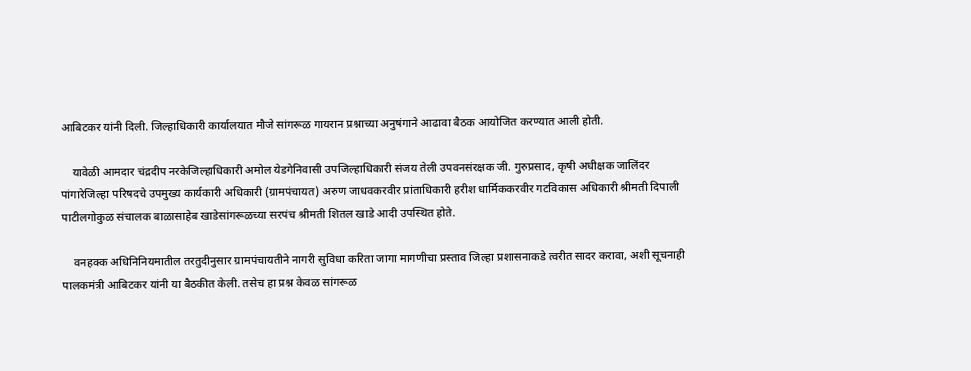आबिटकर यांनी दिली. जिल्हाधिकारी कार्यालयात मौजे सांगरूळ गायरान प्रश्नाच्या अनुषंगाने आढावा बैठक आयोजित करण्यात आली होती.

    यावेळी आमदार चंद्रदीप नरकेजिल्हाधिकारी अमोल येडगेनिवासी उपजिल्हाधिकारी संजय तेली उपवनसंरक्षक जी. गुरुप्रसाद, कृषी अधीक्षक जालिंदर पांगारेजिल्हा परिषदचे उपमुख्य कार्यकारी अधिकारी (ग्रामपंचायत) अरुण जाधवकरवीर प्रांताधिकारी हरीश धार्मिककरवीर गटविकास अधिकारी श्रीमती दिपाली पाटीलगोकुळ संचालक बाळासाहेब खाडेसांगरूळच्या सरपंच श्रीमती शितल खाडे आदी उपस्थित होते.

    वनहक्क अधिनिनियमातील तरतुदीनुसार ग्रामपंचायतीने नागरी सुविधा करिता जागा मागणीचा प्रस्ताव जिल्हा प्रशासनाकडे त्वरीत सादर करावा, अशी सूचनाही पालकमंत्री आबिटकर यांनी या बैठकीत केली. तसेच हा प्रश्न केवळ सांगरूळ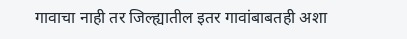गावाचा नाही तर जिल्ह्यातील इतर गावांबाबतही अशा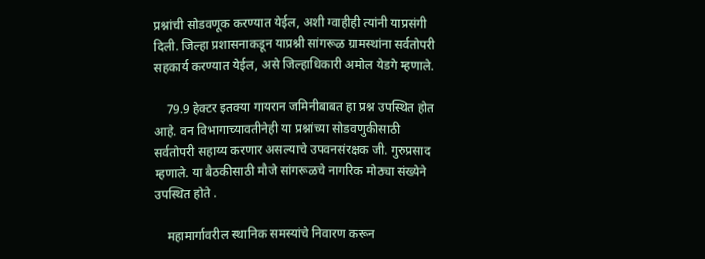प्रश्नांची सोडवणूक करण्यात येईल, अशी ग्वाहीही त्यांनी याप्रसंगी दिली. जिल्हा प्रशासनाकडून याप्रश्नी सांगरूळ ग्रामस्थांना सर्वतोपरी सहकार्य करण्यात येईल, असे जिल्हाधिकारी अमोल येडगे म्हणाले.

    79.9 हेक्टर इतक्या गायरान जमिनीबाबत हा प्रश्न उपस्थित होत आहे. वन विभागाच्यावतीनेही या प्रश्नांच्या सोडवणुकीसाठी सर्वतोपरी सहाय्य करणार असल्याचे उपवनसंरक्षक जी. गुरुप्रसाद म्हणाले. या बैठकीसाठी मौजे सांगरूळचे नागरिक मोठ्या संख्येने उपस्थित होते .

    महामार्गावरील स्थानिक समस्यांचे निवारण करून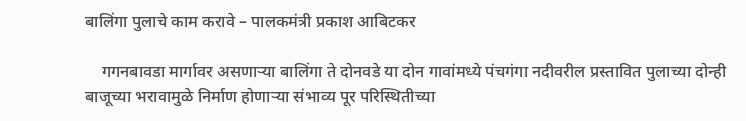बालिंगा पुलाचे काम करावे – पालकमंत्री प्रकाश आबिटकर

    गगनबावडा मार्गावर असणाऱ्या बालिंगा ते दोनवडे या दोन गावांमध्ये पंचगंगा नदीवरील प्रस्तावित पुलाच्या दोन्ही बाजूच्या भरावामुळे निर्माण होणाऱ्या संभाव्य पूर परिस्थितीच्या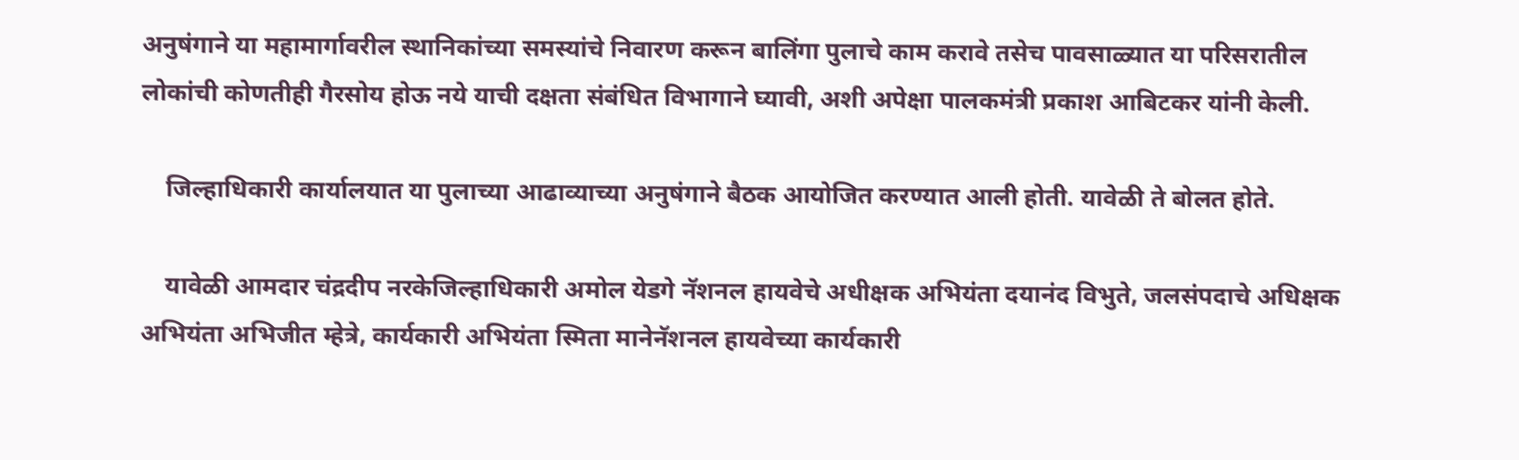अनुषंगाने या महामार्गावरील स्थानिकांच्या समस्यांचे निवारण करून बालिंगा पुलाचे काम करावे तसेच पावसाळ्यात या परिसरातील लोकांची कोणतीही गैरसोय होऊ नये याची दक्षता संबंधित विभागाने घ्यावी, अशी अपेक्षा पालकमंत्री प्रकाश आबिटकर यांनी केली.

    जिल्हाधिकारी कार्यालयात या पुलाच्या आढाव्याच्या अनुषंगाने बैठक आयोजित करण्यात आली होती. यावेळी ते बोलत होते.

    यावेळी आमदार चंद्रदीप नरकेजिल्हाधिकारी अमोल येडगे नॅशनल हायवेचे अधीक्षक अभियंता दयानंद विभुते, जलसंपदाचे अधिक्षक अभियंता अभिजीत म्हेत्रे, कार्यकारी अभियंता स्मिता मानेनॅशनल हायवेच्या कार्यकारी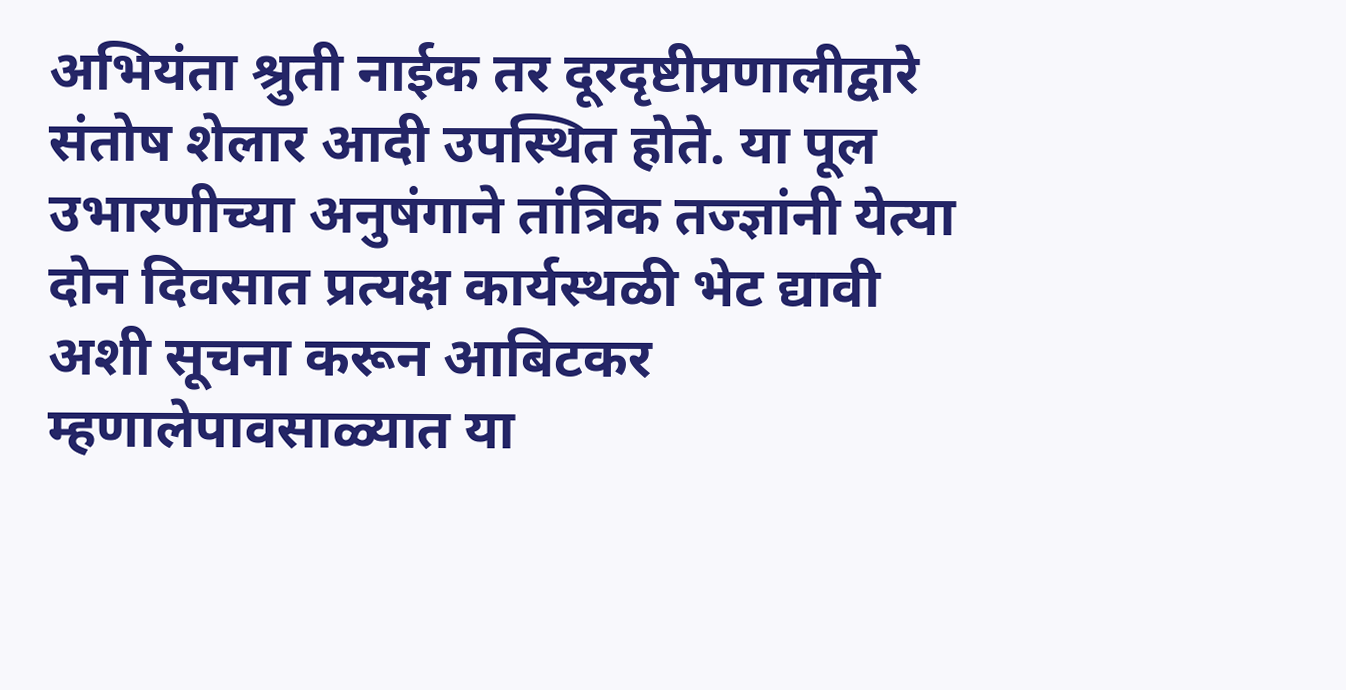अभियंता श्रुती नाईक तर दूरदृष्टीप्रणालीद्वारे संतोष शेलार आदी उपस्थित होते. या पूल उभारणीच्या अनुषंगाने तांत्रिक तज्ज्ञांनी येत्या दोन दिवसात प्रत्यक्ष कार्यस्थळी भेट द्यावी अशी सूचना करून आबिटकर म्हणालेपावसाळ्यात या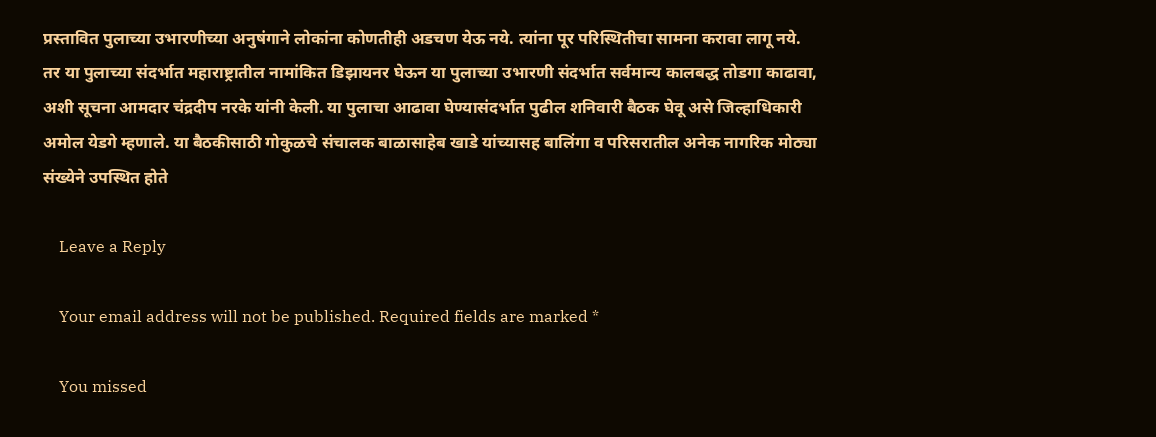प्रस्तावित पुलाच्या उभारणीच्या अनुषंगाने लोकांना कोणतीही अडचण येऊ नये. त्यांना पूर परिस्थितीचा सामना करावा लागू नये. तर या पुलाच्या संदर्भात महाराष्ट्रातील नामांकित डिझायनर घेऊन या पुलाच्या उभारणी संदर्भात सर्वमान्य कालबद्ध तोडगा काढावा, अशी सूचना आमदार चंद्रदीप नरके यांनी केली. या पुलाचा आढावा घेण्यासंदर्भात पुढील शनिवारी बैठक घेवू असे जिल्हाधिकारी अमोल येडगे म्हणाले. या बैठकीसाठी गोकुळचे संचालक बाळासाहेब खाडे यांच्यासह बालिंगा व परिसरातील अनेक नागरिक मोठ्या संख्येने उपस्थित होते

    Leave a Reply

    Your email address will not be published. Required fields are marked *

    You missed